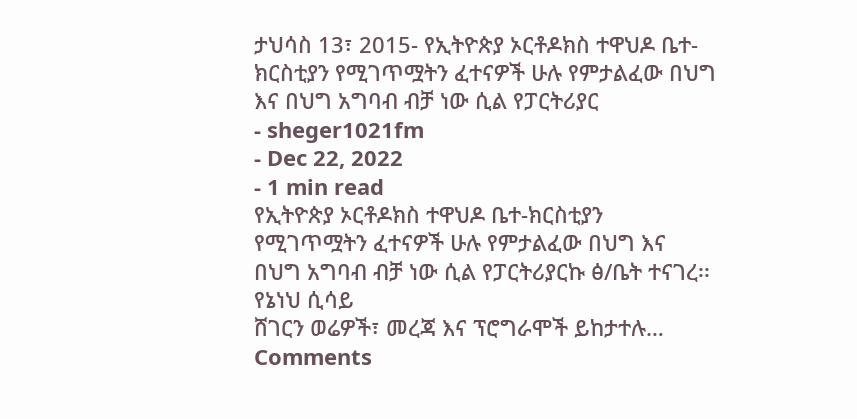ታህሳስ 13፣ 2015- የኢትዮጵያ ኦርቶዶክስ ተዋህዶ ቤተ-ክርስቲያን የሚገጥሟትን ፈተናዎች ሁሉ የምታልፈው በህግ እና በህግ አግባብ ብቻ ነው ሲል የፓርትሪያር
- sheger1021fm
- Dec 22, 2022
- 1 min read
የኢትዮጵያ ኦርቶዶክስ ተዋህዶ ቤተ-ክርስቲያን የሚገጥሟትን ፈተናዎች ሁሉ የምታልፈው በህግ እና በህግ አግባብ ብቻ ነው ሲል የፓርትሪያርኩ ፅ/ቤት ተናገረ፡፡
የኔነህ ሲሳይ
ሸገርን ወሬዎች፣ መረጃ እና ፕሮግራሞች ይከታተሉ…
Comments